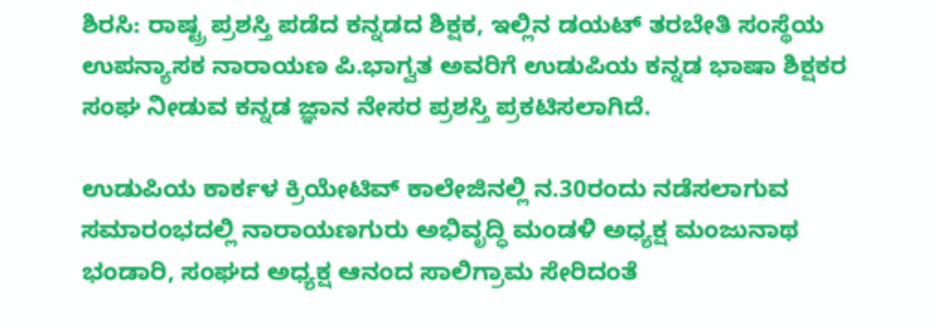ಶಿರಸಿ: ರಾಷ್ಟ್ರ ಪ್ರಶಸ್ತಿ ಪಡೆದ ಕನ್ನಡದ ಶಿಕ್ಷಕ, ಇಲ್ಲಿನ ಡಯಟ್ ತರಬೇತಿ ಸಂಸ್ಥೆಯ ಉಪನ್ಯಾಸಕ ನಾರಾಯಣ ಪಿ.ಭಾಗ್ವತ ಅವರಿಗೆ ಉಡುಪಿಯ ಕನ್ನಡ ಭಾಷಾ ಶಿಕ್ಷಕರ ಸಂಘ ನೀಡುವ ಕನ್ನಡ ಜ್ಞಾನ ನೇಸರ ಪ್ರಶಸ್ತಿ ಪ್ರಕಟಿಸಲಾಗಿದೆ.

ಉಡುಪಿಯ ಕಾರ್ಕಳ ಕ್ರಿಯೇಟಿವ್ ಕಾಲೇಜಿನಲ್ಲಿ ನ.30ರಂದು ನಡೆಸಲಾಗುವ ಸಮಾರಂಭದಲ್ಲಿ ನಾರಾಯಣಗುರು ಅಭಿವೃದ್ಧಿ ಮಂಡಳಿ ಅಧ್ಯಕ್ಷ ಮಂಜುನಾಥ ಭಂಡಾರಿ, ಸಂಘದ ಅಧ್ಯಕ್ಷ ಆನಂದ ಸಾಲಿಗ್ರಾಮ ಸೇರಿದಂತೆ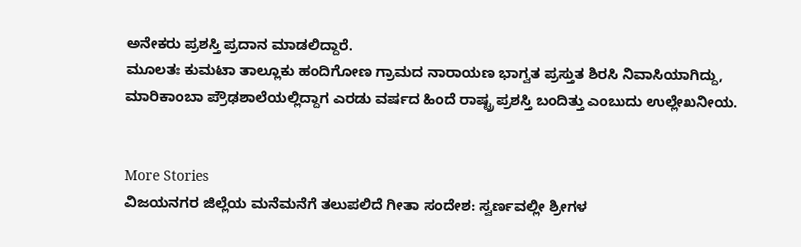ಅನೇಕರು ಪ್ರಶಸ್ತಿ ಪ್ರದಾನ ಮಾಡಲಿದ್ದಾರೆ.
ಮೂಲತಃ ಕುಮಟಾ ತಾಲ್ಲೂಕು ಹಂದಿಗೋಣ ಗ್ರಾಮದ ನಾರಾಯಣ ಭಾಗ್ವತ ಪ್ರಸ್ತುತ ಶಿರಸಿ ನಿವಾಸಿಯಾಗಿದ್ದು, ಮಾರಿಕಾಂಬಾ ಪ್ರೌಢಶಾಲೆಯಲ್ಲಿದ್ದಾಗ ಎರಡು ವರ್ಷದ ಹಿಂದೆ ರಾಷ್ಟ್ರ ಪ್ರಶಸ್ತಿ ಬಂದಿತ್ತು ಎಂಬುದು ಉಲ್ಲೇಖನೀಯ.


More Stories
ವಿಜಯನಗರ ಜಿಲ್ಲೆಯ ಮನೆಮನೆಗೆ ತಲುಪಲಿದೆ ಗೀತಾ ಸಂದೇಶ: ಸ್ವರ್ಣವಲ್ಲೀ ಶ್ರೀಗಳ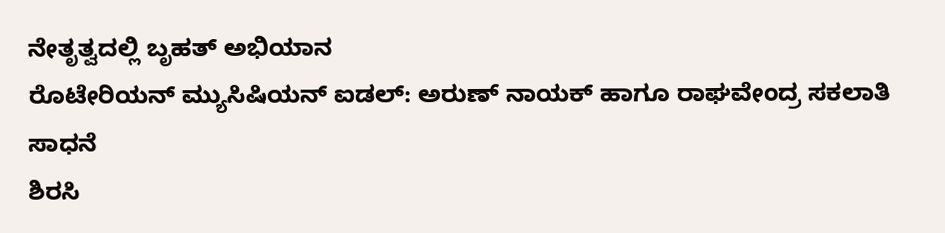ನೇತೃತ್ವದಲ್ಲಿ ಬೃಹತ್ ಅಭಿಯಾನ
ರೊಟೇರಿಯನ್ ಮ್ಯುಸಿಷಿಯನ್ ಐಡಲ್: ಅರುಣ್ ನಾಯಕ್ ಹಾಗೂ ರಾಘವೇಂದ್ರ ಸಕಲಾತಿ ಸಾಧನೆ
ಶಿರಸಿ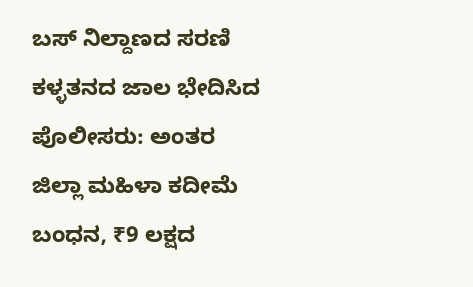ಬಸ್ ನಿಲ್ದಾಣದ ಸರಣಿ ಕಳ್ಳತನದ ಜಾಲ ಭೇದಿಸಿದ ಪೊಲೀಸರು: ಅಂತರ ಜಿಲ್ಲಾ ಮಹಿಳಾ ಕದೀಮೆ ಬಂಧನ, ₹9 ಲಕ್ಷದ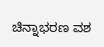ಚಿನ್ನಾಭರಣ ವಶ